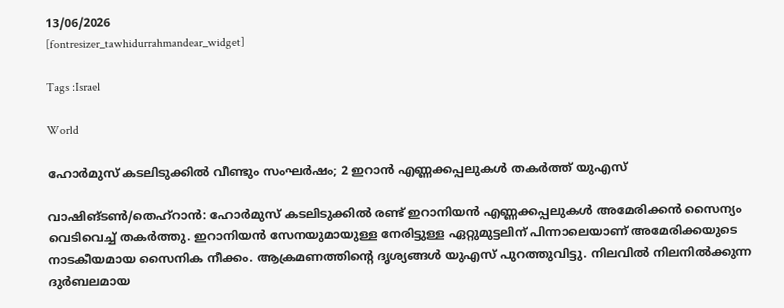13/06/2026
[fontresizer_tawhidurrahmandear_widget]

Tags :Israel

World

ഹോർമുസ് കടലിടുക്കിൽ വീണ്ടും സംഘർഷം; 2 ഇറാൻ എണ്ണക്കപ്പലുകൾ തകർത്ത് യുഎസ്

വാഷിങ്ടൺ/തെഹ്റാൻ: ഹോർമുസ് കടലിടുക്കിൽ രണ്ട് ഇറാനിയൻ എണ്ണക്കപ്പലുകൾ അമേരിക്കൻ സൈന്യം വെടിവെച്ച് തകർത്തു. ഇറാനിയൻ സേനയുമായുള്ള നേരിട്ടുള്ള ഏറ്റുമുട്ടലിന് പിന്നാലെയാണ് അമേരിക്കയുടെ നാടകീയമായ സൈനിക നീക്കം. ആക്രമണത്തിന്റെ ദൃശ്യങ്ങൾ യുഎസ് പുറത്തുവിട്ടു. നിലവിൽ നിലനിൽക്കുന്ന ദുർബലമായ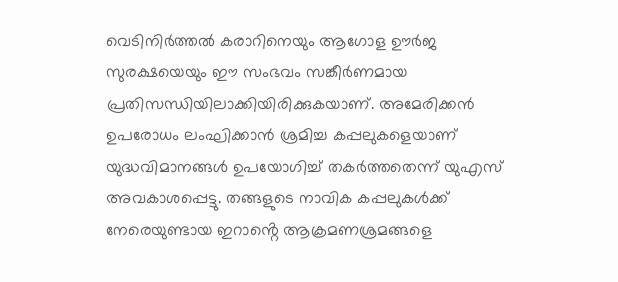വെടിനിർത്തൽ കരാറിനെയും ആഗോള ഊർജ സുരക്ഷയെയും ഈ സംഭവം സങ്കീർണമായ പ്രതിസന്ധിയിലാക്കിയിരിക്കുകയാണ്. അമേരിക്കൻ ഉപരോധം ലംഘിക്കാൻ ശ്രമിച്ച കപ്പലുകളെയാണ് യുദ്ധവിമാനങ്ങൾ ഉപയോഗിച്ച് തകർത്തതെന്ന് യുഎസ് അവകാശപ്പെട്ടു. തങ്ങളുടെ നാവിക കപ്പലുകൾക്ക് നേരെയുണ്ടായ ഇറാൻ്റെ ആക്രമണശ്രമങ്ങളെ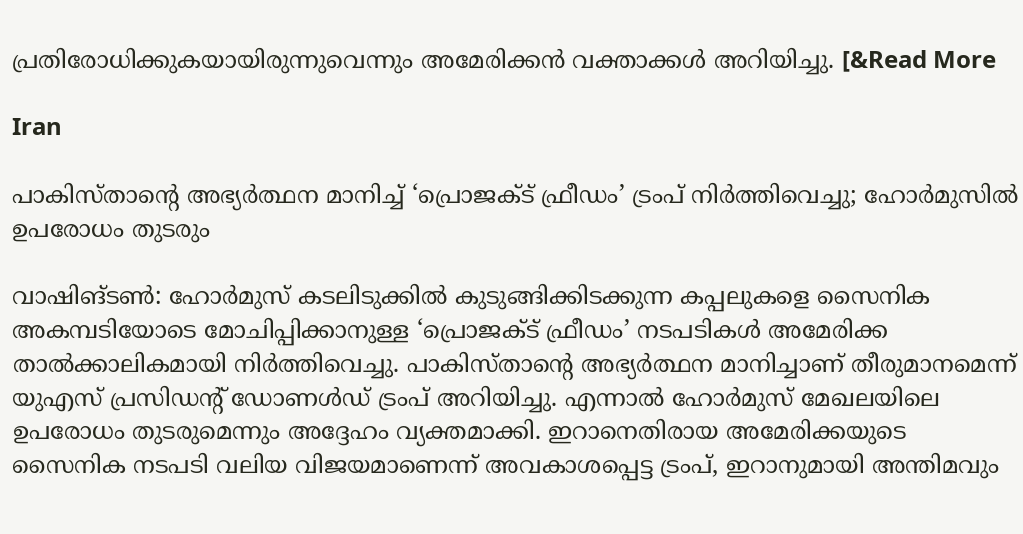പ്രതിരോധിക്കുകയായിരുന്നുവെന്നും അമേരിക്കൻ വക്താക്കൾ അറിയിച്ചു. [&Read More

Iran

പാകിസ്താന്റെ അഭ്യർത്ഥന മാനിച്ച് ‘പ്രൊജക്ട് ഫ്രീഡം’ ട്രംപ് നിർത്തിവെച്ചു; ഹോർമുസിൽ ഉപരോധം തുടരും

വാഷിങ്ടൺ: ഹോർമുസ് കടലിടുക്കിൽ കുടുങ്ങിക്കിടക്കുന്ന കപ്പലുകളെ സൈനിക അകമ്പടിയോടെ മോചിപ്പിക്കാനുള്ള ‘പ്രൊജക്ട് ഫ്രീഡം’ നടപടികൾ അമേരിക്ക താൽക്കാലികമായി നിർത്തിവെച്ചു. പാകിസ്താന്റെ അഭ്യർത്ഥന മാനിച്ചാണ് തീരുമാനമെന്ന് യുഎസ് പ്രസിഡന്റ് ഡോണൾഡ് ട്രംപ് അറിയിച്ചു. എന്നാൽ ഹോർമുസ് മേഖലയിലെ ഉപരോധം തുടരുമെന്നും അദ്ദേഹം വ്യക്തമാക്കി. ഇറാനെതിരായ അമേരിക്കയുടെ സൈനിക നടപടി വലിയ വിജയമാണെന്ന് അവകാശപ്പെട്ട ട്രംപ്, ഇറാനുമായി അന്തിമവും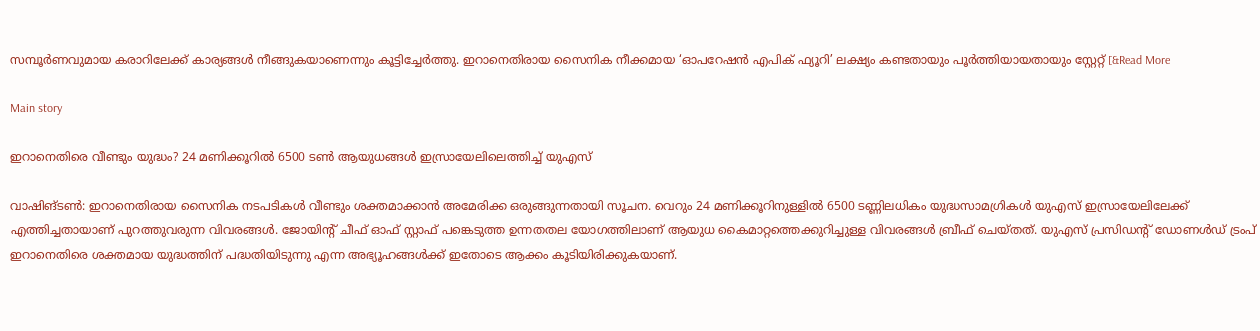സമ്പൂർണവുമായ കരാറിലേക്ക് കാര്യങ്ങൾ നീങ്ങുകയാണെന്നും കൂട്ടിച്ചേർത്തു. ഇറാനെതിരായ സൈനിക നീക്കമായ ‘ഓപറേഷൻ എപിക് ഫ്യൂറി’ ലക്ഷ്യം കണ്ടതായും പൂർത്തിയായതായും സ്റ്റേറ്റ് [&Read More

Main story

ഇറാനെതിരെ വീണ്ടും യുദ്ധം? 24 മണിക്കൂറിൽ 6500 ടൺ ആയുധങ്ങൾ ഇസ്രായേലിലെത്തിച്ച് യുഎസ്

വാഷിങ്ടൺ: ഇറാനെതിരായ സൈനിക നടപടികൾ വീണ്ടും ശക്തമാക്കാൻ അമേരിക്ക ഒരുങ്ങുന്നതായി സൂചന. വെറും 24 മണിക്കൂറിനുള്ളിൽ 6500 ടണ്ണിലധികം യുദ്ധസാമഗ്രികൾ യുഎസ് ഇസ്രായേലിലേക്ക് എത്തിച്ചതായാണ് പുറത്തുവരുന്ന വിവരങ്ങൾ. ജോയിന്റ് ചീഫ് ഓഫ് സ്റ്റാഫ് പങ്കെടുത്ത ഉന്നതതല യോഗത്തിലാണ് ആയുധ കൈമാറ്റത്തെക്കുറിച്ചുള്ള വിവരങ്ങൾ ബ്രീഫ് ചെയ്തത്. യുഎസ് പ്രസിഡന്റ് ഡോണൾഡ് ട്രംപ് ഇറാനെതിരെ ശക്തമായ യുദ്ധത്തിന് പദ്ധതിയിടുന്നു എന്ന അഭ്യൂഹങ്ങൾക്ക് ഇതോടെ ആക്കം കൂടിയിരിക്കുകയാണ്.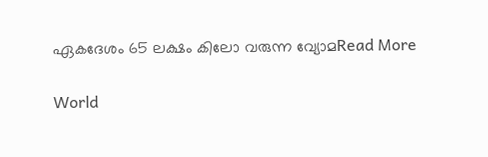ഏകദേശം 65 ലക്ഷം കിലോ വരുന്ന വ്യോമRead More

World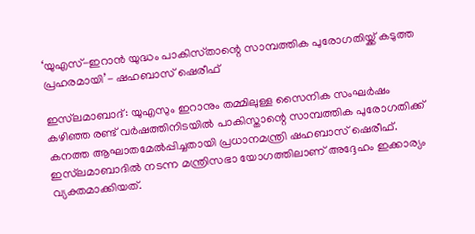‘യുഎസ്-ഇറാൻ യുദ്ധം പാകിസ്‌താന്റെ സാമ്പത്തിക പുരോഗതിയ്ക്ക് കടുത്ത പ്രഹരമായി’- ഷഹബാസ് ഷെരീഫ്

ഇസ്‌ലമാബാദ്‌: യുഎസും ഇറാനും തമ്മിലുള്ള സൈനിക സംഘർഷം കഴിഞ്ഞ രണ്ട് വർഷത്തിനിടയിൽ പാകിസ്താന്റെ സാമ്പത്തിക പുരോഗതിക്ക് കനത്ത ആഘാതമേൽപ്പിച്ചതായി പ്രധാനമന്ത്രി ഷഹബാസ് ഷെരീഫ്. ഇസ്‌ലമാബാദിൽ നടന്ന മന്ത്രിസഭാ യോഗത്തിലാണ് അദ്ദേഹം ഇക്കാര്യം വ്യക്തമാക്കിയത്.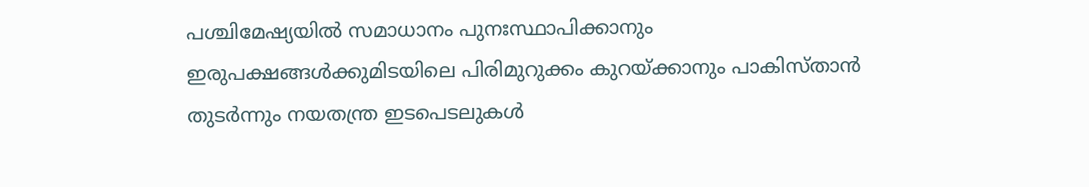പശ്ചിമേഷ്യയിൽ സമാധാനം പുനഃസ്ഥാപിക്കാനും ഇരുപക്ഷങ്ങൾക്കുമിടയിലെ പിരിമുറുക്കം കുറയ്ക്കാനും പാകിസ്താൻ തുടർന്നും നയതന്ത്ര ഇടപെടലുകൾ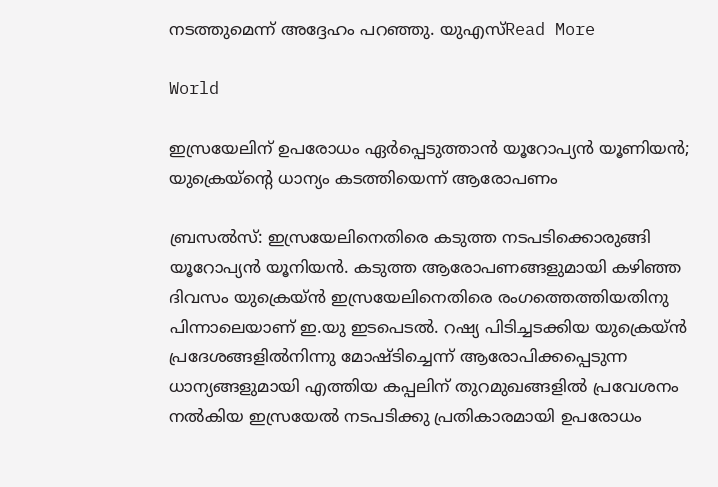നടത്തുമെന്ന് അദ്ദേഹം പറഞ്ഞു. യുഎസ്Read More

World

ഇസ്രയേലിന് ഉപരോധം ഏർപ്പെടുത്താൻ യൂറോപ്യൻ യൂണിയൻ; യുക്രെയ്‌ന്റെ ധാന്യം കടത്തിയെന്ന് ആരോപണം

ബ്രസൽസ്: ഇസ്രയേലിനെതിരെ കടുത്ത നടപടിക്കൊരുങ്ങി യൂറോപ്യൻ യൂനിയൻ. കടുത്ത ആരോപണങ്ങളുമായി കഴിഞ്ഞ ദിവസം യുക്രെയ്ൻ ഇസ്രയേലിനെതിരെ രംഗത്തെത്തിയതിനു പിന്നാലെയാണ് ഇ.യു ഇടപെടൽ. റഷ്യ പിടിച്ചടക്കിയ യുക്രെയ്ൻ പ്രദേശങ്ങളിൽനിന്നു മോഷ്ടിച്ചെന്ന് ആരോപിക്കപ്പെടുന്ന ധാന്യങ്ങളുമായി എത്തിയ കപ്പലിന് തുറമുഖങ്ങളിൽ പ്രവേശനം നൽകിയ ഇസ്രയേൽ നടപടിക്കു പ്രതികാരമായി ഉപരോധം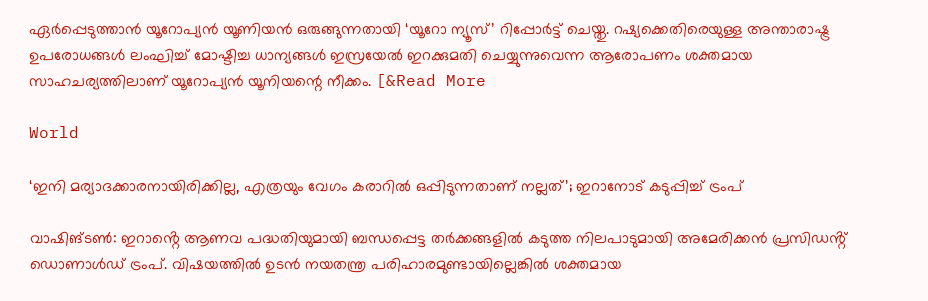ഏർപ്പെടുത്താൻ യൂറോപ്യൻ യൂണിയൻ ഒരുങ്ങുന്നതായി ‘യൂറോ ന്യൂസ്’ റിപ്പോർട്ട് ചെയ്തു. റഷ്യക്കെതിരെയുള്ള അന്താരാഷ്ട്ര ഉപരോധങ്ങൾ ലംഘിച്ച് മോഷ്ടിച്ച ധാന്യങ്ങൾ ഇസ്രയേൽ ഇറക്കുമതി ചെയ്യുന്നുവെന്ന ആരോപണം ശക്തമായ സാഹചര്യത്തിലാണ് യൂറോപ്യൻ യൂനിയന്റെ നീക്കം. [&Read More

World

‘ഇനി മര്യാദക്കാരനായിരിക്കില്ല, എത്രയും വേഗം കരാറിൽ ഒപ്പിടുന്നതാണ് നല്ലത്’; ഇറാനോട് കടുപ്പിച്ച് ട്രംപ്

വാഷിങ്ടൺ: ഇറാൻ്റെ ആണവ പദ്ധതിയുമായി ബന്ധപ്പെട്ട തർക്കങ്ങളിൽ കടുത്ത നിലപാടുമായി അമേരിക്കൻ പ്രസിഡൻ്റ് ഡൊണാൾഡ് ട്രംപ്. വിഷയത്തിൽ ഉടൻ നയതന്ത്ര പരിഹാരമുണ്ടായില്ലെങ്കിൽ ശക്തമായ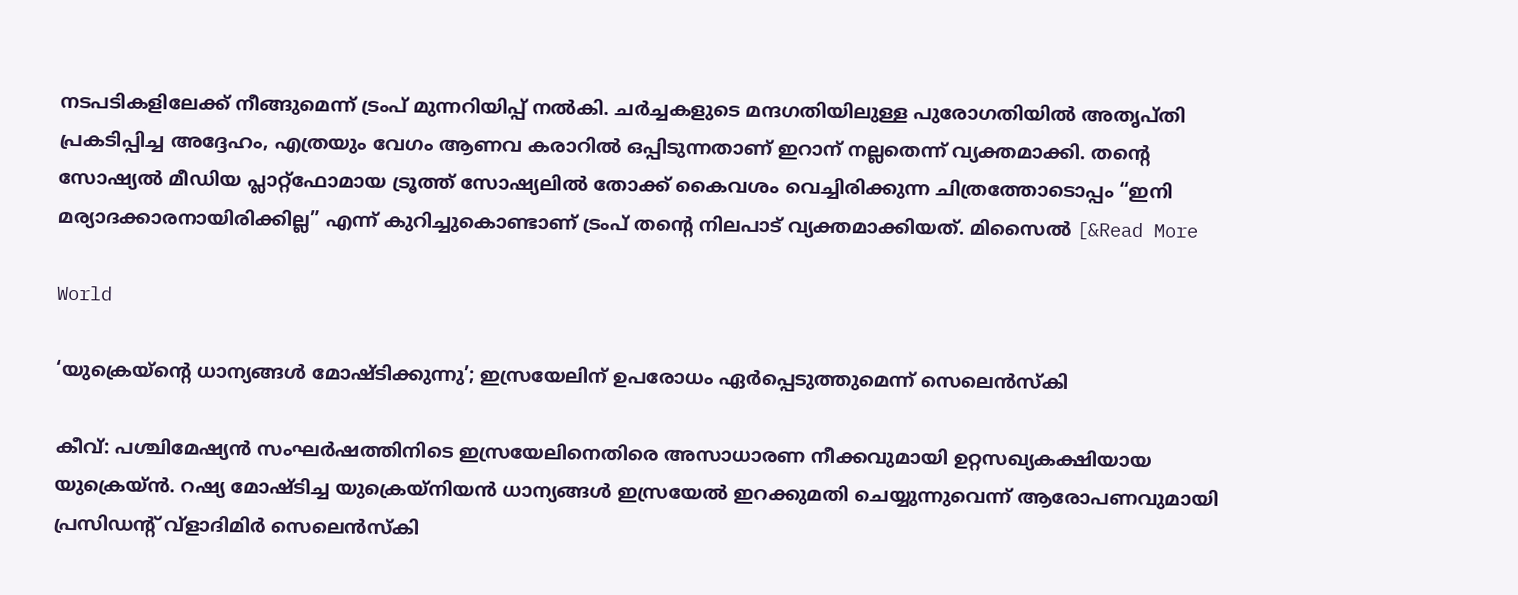നടപടികളിലേക്ക് നീങ്ങുമെന്ന് ട്രംപ് മുന്നറിയിപ്പ് നൽകി. ചർച്ചകളുടെ മന്ദഗതിയിലുള്ള പുരോഗതിയിൽ അതൃപ്തി പ്രകടിപ്പിച്ച അദ്ദേഹം, എത്രയും വേഗം ആണവ കരാറിൽ ഒപ്പിടുന്നതാണ് ഇറാന് നല്ലതെന്ന് വ്യക്തമാക്കി. തൻ്റെ സോഷ്യൽ മീഡിയ പ്ലാറ്റ്‌ഫോമായ ട്രൂത്ത് സോഷ്യലിൽ തോക്ക് കൈവശം വെച്ചിരിക്കുന്ന ചിത്രത്തോടൊപ്പം “ഇനി മര്യാദക്കാരനായിരിക്കില്ല” എന്ന് കുറിച്ചുകൊണ്ടാണ് ട്രംപ് തൻ്റെ നിലപാട് വ്യക്തമാക്കിയത്. മിസൈൽ [&Read More

World

‘യുക്രെയ്‌ന്റെ ധാന്യങ്ങൾ മോഷ്ടിക്കുന്നു’; ഇസ്രയേലിന് ഉപരോധം ഏർപ്പെടുത്തുമെന്ന് സെലെൻസ്‌കി

കീവ്: പശ്ചിമേഷ്യൻ സംഘർഷത്തിനിടെ ഇസ്രയേലിനെതിരെ അസാധാരണ നീക്കവുമായി ഉറ്റസഖ്യകക്ഷിയായ യുക്രെയ്ൻ. റഷ്യ മോഷ്ടിച്ച യുക്രെയ്‌നിയൻ ധാന്യങ്ങൾ ഇസ്രയേൽ ഇറക്കുമതി ചെയ്യുന്നുവെന്ന് ആരോപണവുമായി പ്രസിഡന്റ് വ്‌ളാദിമിർ സെലെൻസ്‌കി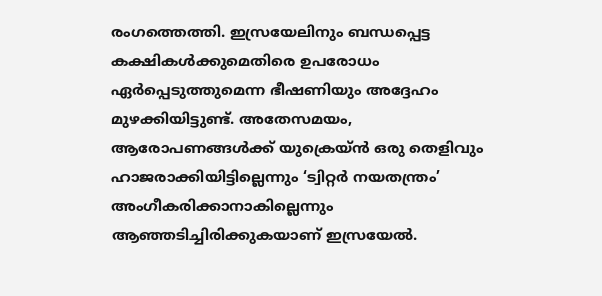രംഗത്തെത്തി. ഇസ്രയേലിനും ബന്ധപ്പെട്ട കക്ഷികൾക്കുമെതിരെ ഉപരോധം ഏർപ്പെടുത്തുമെന്ന ഭീഷണിയും അദ്ദേഹം മുഴക്കിയിട്ടുണ്ട്. അതേസമയം, ആരോപണങ്ങൾക്ക് യുക്രെയ്ൻ ഒരു തെളിവും ഹാജരാക്കിയിട്ടില്ലെന്നും ‘ട്വിറ്റർ നയതന്ത്രം’ അംഗീകരിക്കാനാകില്ലെന്നും ആഞ്ഞടിച്ചിരിക്കുകയാണ് ഇസ്രയേൽ.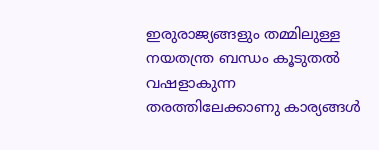ഇരുരാജ്യങ്ങളും തമ്മിലുള്ള നയതന്ത്ര ബന്ധം കൂടുതൽ വഷളാകുന്ന തരത്തിലേക്കാണു കാര്യങ്ങൾ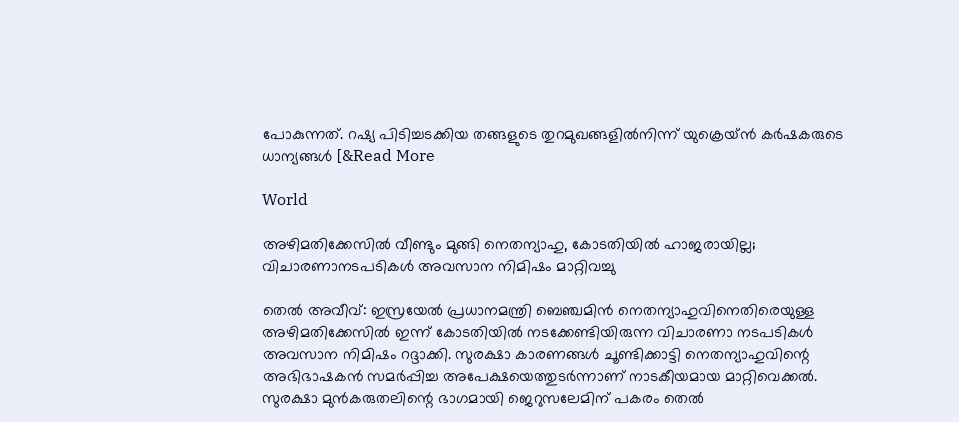പോകുന്നത്. റഷ്യ പിടിച്ചടക്കിയ തങ്ങളുടെ തുറമുഖങ്ങളിൽനിന്ന് യുക്രെയ്ൻ കർഷകരുടെ ധാന്യങ്ങൾ [&Read More

World

അഴിമതിക്കേസിൽ വീണ്ടും മുങ്ങി നെതന്യാഹു, കോടതിയിൽ ഹാജരായില്ല; വിചാരണാനടപടികൾ അവസാന നിമിഷം മാറ്റിവച്ചു

തെൽ അവീവ്: ഇസ്രയേൽ പ്രധാനമന്ത്രി ബെഞ്ചമിൻ നെതന്യാഹുവിനെതിരെയുള്ള അഴിമതിക്കേസിൽ ഇന്ന് കോടതിയിൽ നടക്കേണ്ടിയിരുന്ന വിചാരണാ നടപടികൾ അവസാന നിമിഷം റദ്ദാക്കി. സുരക്ഷാ കാരണങ്ങൾ ചൂണ്ടിക്കാട്ടി നെതന്യാഹുവിന്റെ അഭിഭാഷകൻ സമർപ്പിച്ച അപേക്ഷയെത്തുടർന്നാണ് നാടകീയമായ മാറ്റിവെക്കൽ. സുരക്ഷാ മുൻകരുതലിന്റെ ഭാഗമായി ജെറുസലേമിന് പകരം തെൽ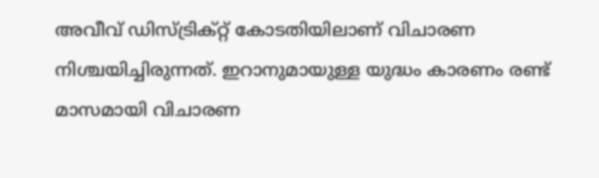അവീവ് ഡിസ്ട്രിക്റ്റ് കോടതിയിലാണ് വിചാരണ നിശ്ചയിച്ചിരുന്നത്. ഇറാനുമായുള്ള യുദ്ധം കാരണം രണ്ട് മാസമായി വിചാരണ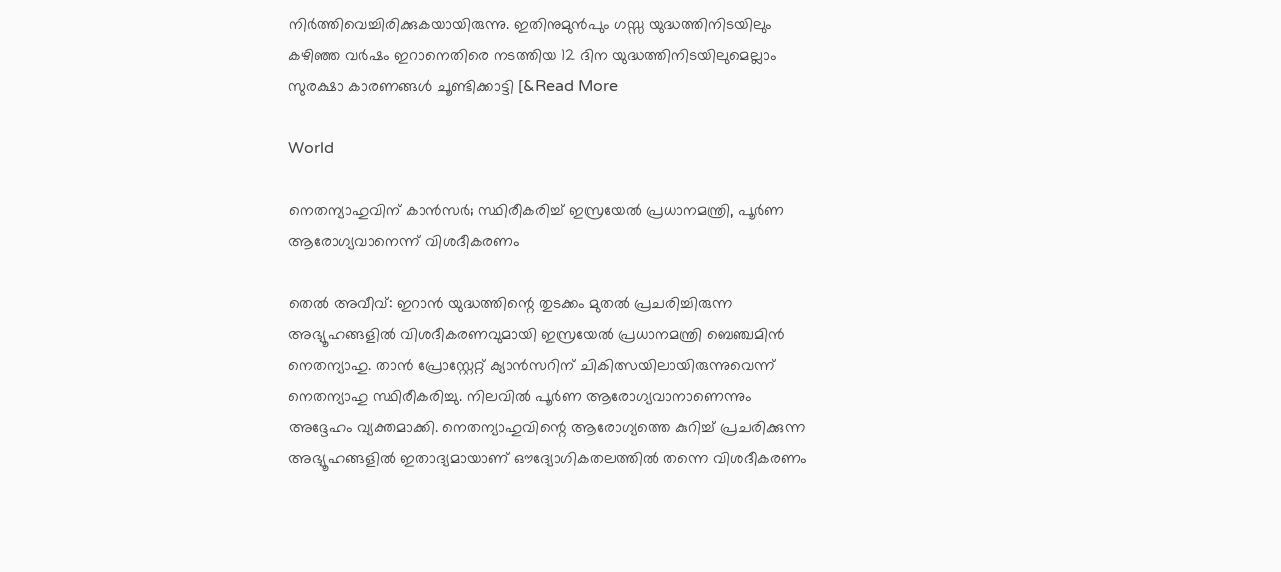നിർത്തിവെച്ചിരിക്കുകയായിരുന്നു. ഇതിനുമുൻപും ഗസ്സ യുദ്ധത്തിനിടയിലും കഴിഞ്ഞ വർഷം ഇറാനെതിരെ നടത്തിയ 12 ദിന യുദ്ധത്തിനിടയിലുമെല്ലാം സുരക്ഷാ കാരണങ്ങൾ ചൂണ്ടിക്കാട്ടി [&Read More

World

നെതന്യാഹുവിന് കാൻസർ; സ്ഥിരീകരിച്ച് ഇസ്രയേൽ പ്രധാനമന്ത്രി, പൂർണ ആരോഗ്യവാനെന്ന് വിശദീകരണം

തെൽ അവീവ്: ഇറാൻ യുദ്ധത്തിന്റെ തുടക്കം മുതൽ പ്രചരിച്ചിരുന്ന അഭ്യൂഹങ്ങളിൽ വിശദീകരണവുമായി ഇസ്രയേൽ പ്രധാനമന്ത്രി ബെഞ്ചമിൻ നെതന്യാഹു. താൻ പ്രോസ്റ്റേറ്റ് ക്യാൻസറിന് ചികിത്സയിലായിരുന്നുവെന്ന് നെതന്യാഹു സ്ഥിരീകരിച്ചു. നിലവിൽ പൂർണ ആരോഗ്യവാനാണെന്നും അദ്ദേഹം വ്യക്തമാക്കി. നെതന്യാഹുവിന്റെ ആരോഗ്യത്തെ കുറിച്ച് പ്രചരിക്കുന്ന അഭ്യൂഹങ്ങളിൽ ഇതാദ്യമായാണ് ഔദ്യോഗികതലത്തിൽ തന്നെ വിശദീകരണം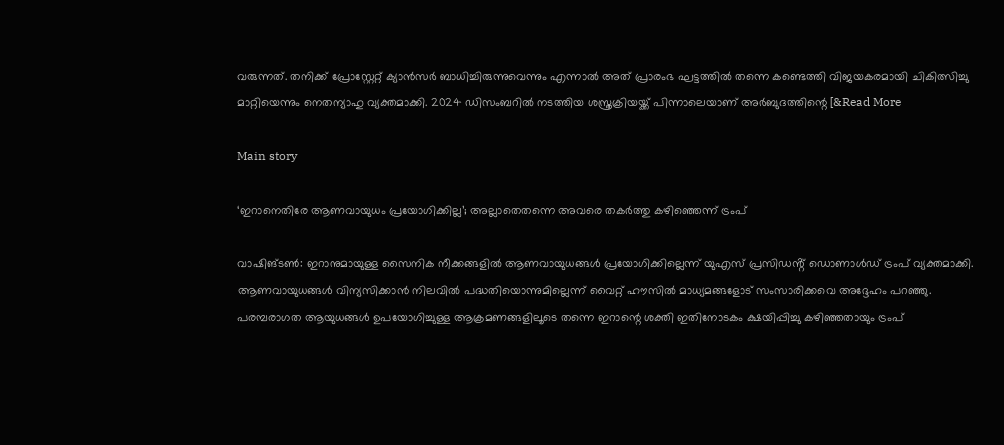വരുന്നത്. തനിക്ക് പ്രോസ്റ്റേറ്റ് ക്യാൻസർ ബാധിച്ചിരുന്നുവെന്നും എന്നാൽ അത് പ്രാരംഭ ഘട്ടത്തിൽ തന്നെ കണ്ടെത്തി വിജയകരമായി ചികിത്സിച്ചു മാറ്റിയെന്നും നെതന്യാഹു വ്യക്തമാക്കി. 2024 ഡിസംബറിൽ നടത്തിയ ശസ്ത്രക്രിയയ്ക്ക് പിന്നാലെയാണ് അർബുദത്തിന്റെ [&Read More

Main story

‘ഇറാനെതിരേ ആണവായുധം പ്രയോഗിക്കില്ല’; അല്ലാതെതന്നെ അവരെ തകർത്തു കഴിഞ്ഞെന്ന് ട്രംപ്

വാഷിങ്‌ടൺ: ഇറാനുമായുള്ള സൈനിക നീക്കങ്ങളിൽ ആണവായുധങ്ങൾ പ്രയോഗിക്കില്ലെന്ന് യുഎസ് പ്രസിഡൻ്റ് ഡൊണാൾഡ് ട്രംപ് വ്യക്തമാക്കി. ആണവായുധങ്ങൾ വിന്യസിക്കാൻ നിലവിൽ പദ്ധതിയൊന്നുമില്ലെന്ന് വൈറ്റ് ഹൗസിൽ മാധ്യമങ്ങളോട് സംസാരിക്കവെ അദ്ദേഹം പറഞ്ഞു. പരമ്പരാഗത ആയുധങ്ങൾ ഉപയോഗിച്ചുള്ള ആക്രമണങ്ങളിലൂടെ തന്നെ ഇറാന്റെ ശക്തി ഇതിനോടകം ക്ഷയിപ്പിച്ചു കഴിഞ്ഞതായും ട്രംപ്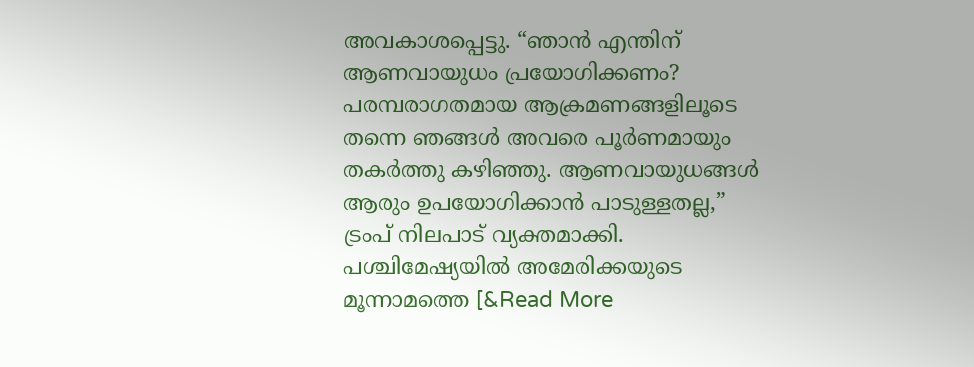അവകാശപ്പെട്ടു. “ഞാൻ എന്തിന് ആണവായുധം പ്രയോഗിക്കണം? പരമ്പരാഗതമായ ആക്രമണങ്ങളിലൂടെ തന്നെ ഞങ്ങൾ അവരെ പൂർണമായും തകർത്തു കഴിഞ്ഞു. ആണവായുധങ്ങൾ ആരും ഉപയോഗിക്കാൻ പാടുള്ളതല്ല,” ട്രംപ് നിലപാട് വ്യക്തമാക്കി. പശ്ചിമേഷ്യയിൽ അമേരിക്കയുടെ മൂന്നാമത്തെ [&Read More